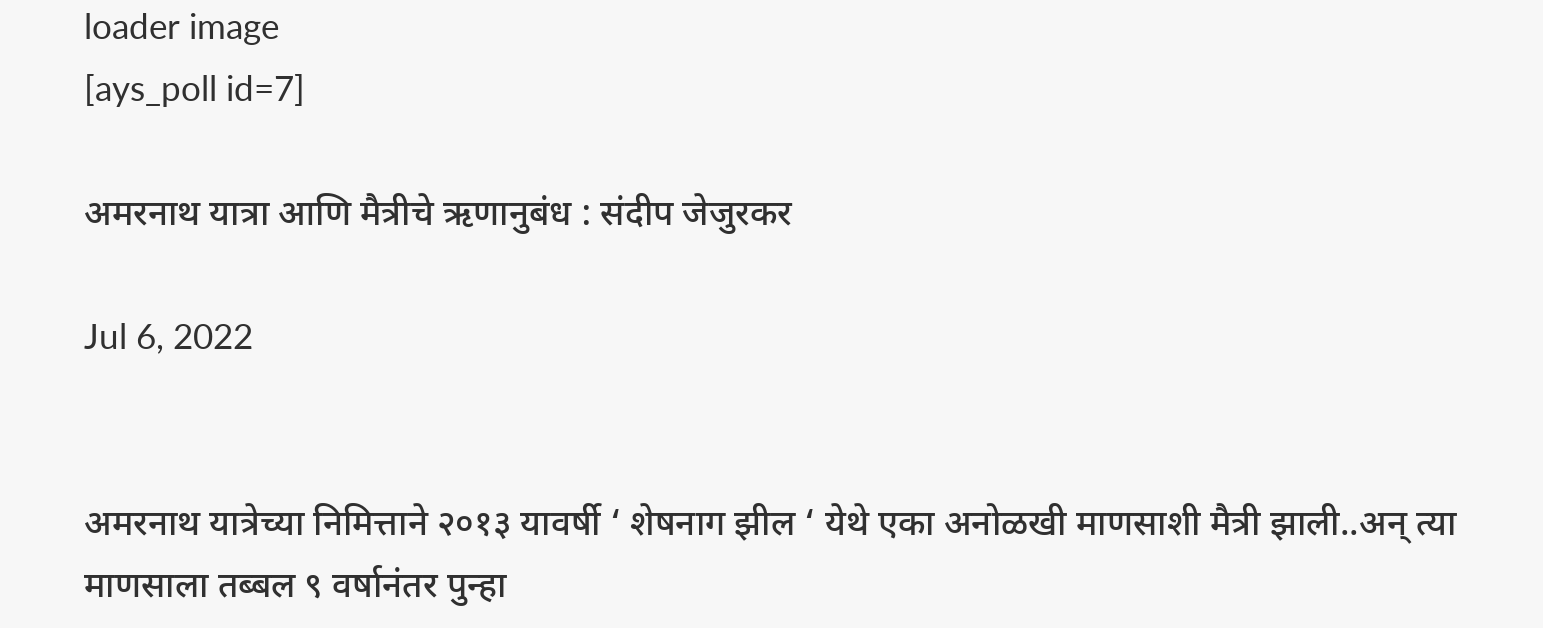loader image
[ays_poll id=7]

अमरनाथ यात्रा आणि मैत्रीचे ऋणानुबंध : संदीप जेजुरकर

Jul 6, 2022


अमरनाथ यात्रेच्या निमित्ताने २०१३ यावर्षी ‘ शेषनाग झील ‘ येथे एका अनोळखी माणसाशी मैत्री झाली..अन् त्या माणसाला तब्बल ९ वर्षानंतर पुन्हा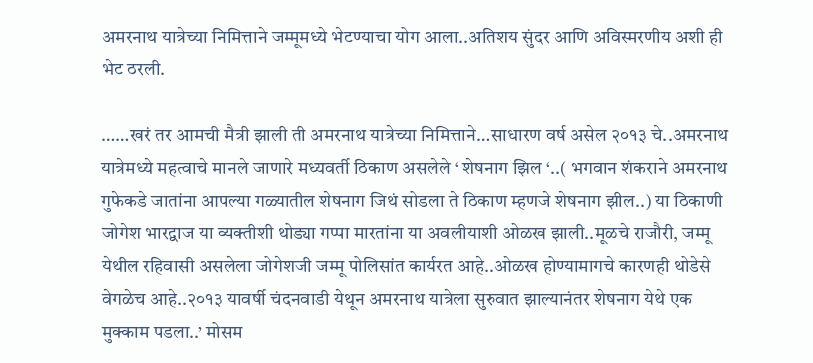अमरनाथ यात्रेच्या निमित्ताने जम्मूमध्ये भेटण्याचा योग आला..अतिशय सुंदर आणि अविस्मरणीय अशी ही भेट ठरली.

……खरं तर आमची मैत्री झाली ती अमरनाथ यात्रेच्या निमित्ताने…साधारण वर्ष असेल २०१३ चे..अमरनाथ यात्रेमध्ये महत्वाचे मानले जाणारे मध्यवर्ती ठिकाण असलेले ‘ शेषनाग झिल ‘..( भगवान शंकराने अमरनाथ गुफेकडे जातांना आपल्या गळ्यातील शेषनाग जिथं सोडला ते ठिकाण म्हणजे शेषनाग झील..) या ठिकाणी जोगेश भारद्वाज या व्यक्तीशी थोड्या गप्पा मारतांना या अवलीयाशी ओळख झाली..मूळचे राजौरी, जम्मू येथील रहिवासी असलेला जोगेशजी जम्मू पोलिसांत कार्यरत आहे..ओळख होण्यामागचे कारणही थोडेसे वेगळेच आहे..२०१३ यावर्षी चंदनवाडी येथून अमरनाथ यात्रेला सुरुवात झाल्यानंतर शेषनाग येथे एक मुक्काम पडला..’ मोसम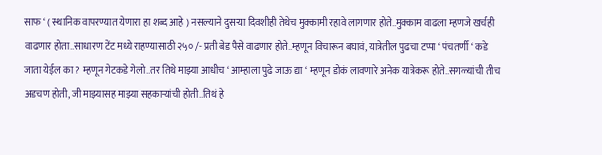साफ ‘ ( स्थानिक वापरण्यात येणारा हा शब्द आहे ) नसल्याने दुसऱ्या दिवशीही तेथेच मुक्कामी रहावे लागणार होते..मुक्काम वाढला म्हणजे खर्चही वाढणार होता..साधारण टेंट मध्ये राहण्यासाठी २५० /- प्रती बेड पैसे वाढणार होते..म्हणून विचारून बघावं, यात्रेतील पुढचा टप्पा ‘ पंचतर्णी ‘ कडे जाता येईल का ? म्हणून गेटकडे गेलो..तर तिथे माझ्या आधीच ‘ आम्हाला पुढे जाऊ द्या ‘ म्हणून डोकं लावणारे अनेक यात्रेकरू होते..सगळ्यांची तीच अडचण होती, जी माझ्यासह माझ्या सहकाऱ्यांची होती..तिथं हे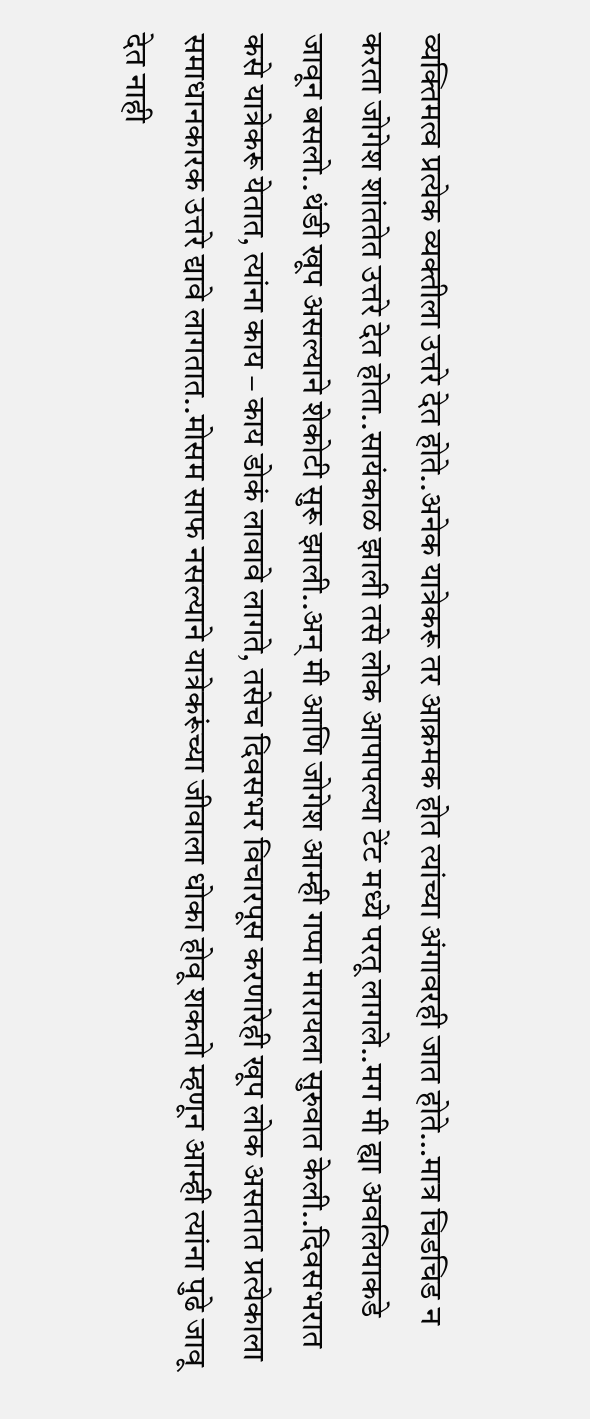व्यक्तिमत्व प्रत्येक व्यक्तीला उत्तरे देत होते..अनेक यात्रेकरू तर आक्रमक होत त्यांच्या अंगावरही जात होते…मात्र चिडचिड न करता जोगेश शांततेत उत्तरे देत होता..सायंकाळ झाली तसे लोक आपापल्या टेंट मध्ये परतू लागले..मग मी ह्या अवलियाकडे जावून बसलो..थंडी खूप असल्याने शेकोटी सुरू झाली..अन् मी आणि जोगेश आम्ही गप्पा मारायला सुरुवात केली..दिवसभरात कसे यात्रेकरू येतात, त्यांना काय – काय डोकं लावावे लागते, तसेच दिवसभर विचारपूस करणारेही खूप लोक असतात प्रत्येकाला समाधानकारक उत्तरे द्यावे लागतात..मोसम साफ नसल्याने यात्रेकरूंच्या जीवाला धोका होवू शकतो म्हणून आम्ही त्यांना पुढे जावू देत नाही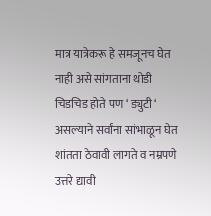मात्र यात्रेकरू हे समजूनच घेत नाही असे सांगताना थोडी चिडचिड होते पण ‘ ड्युटी ‘ असल्याने सर्वांना सांभाळून घेत शांतता ठेवावी लागते व नम्रपणे उत्तरे द्यावी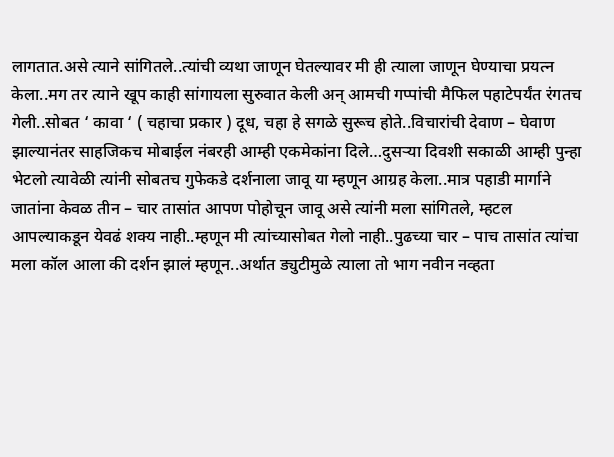लागतात.असे त्याने सांगितले..त्यांची व्यथा जाणून घेतल्यावर मी ही त्याला जाणून घेण्याचा प्रयत्न केला..मग तर त्याने खूप काही सांगायला सुरुवात केली अन् आमची गप्पांची मैफिल पहाटेपर्यंत रंगतच गेली..सोबत ‘ कावा ‘ ( चहाचा प्रकार ) दूध, चहा हे सगळे सुरूच होते..विचारांची देवाण – घेवाण झाल्यानंतर साहजिकच मोबाईल नंबरही आम्ही एकमेकांना दिले…दुसऱ्या दिवशी सकाळी आम्ही पुन्हा भेटलो त्यावेळी त्यांनी सोबतच गुफेकडे दर्शनाला जावू या म्हणून आग्रह केला..मात्र पहाडी मार्गाने जातांना केवळ तीन – चार तासांत आपण पोहोचून जावू असे त्यांनी मला सांगितले, म्हटल आपल्याकडून येवढं शक्य नाही..म्हणून मी त्यांच्यासोबत गेलो नाही..पुढच्या चार – पाच तासांत त्यांचा मला कॉल आला की दर्शन झालं म्हणून..अर्थात ड्युटीमुळे त्याला तो भाग नवीन नव्हता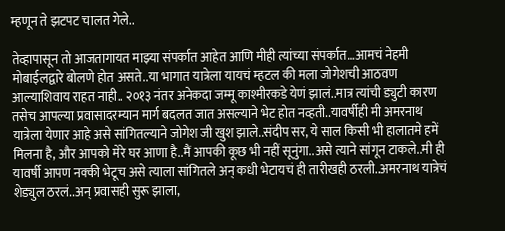म्हणून ते झटपट चालत गेले..

तेव्हापासून तो आजतागायत माझ्या संपर्कात आहेत आणि मीही त्यांच्या संपर्कात…आमचं नेहमी मोबाईलद्वारे बोलणे होत असते..या भागात यात्रेला यायचं म्हटल की मला जोगेशची आठवण आल्याशिवाय राहत नाही.. २०१३ नंतर अनेकदा जम्मू काश्मीरकडे येणं झालं..मात्र त्यांची ड्युटी कारण तसेच आपल्या प्रवासादरम्यान मार्ग बदलत जात असल्याने भेट होत नव्हती..यावर्षीही मी अमरनाथ यात्रेला येणार आहे असे सांगितल्याने जोगेश जी खुश झाले..संदीप सर, ये साल किसी भी हालातमे हमें मिलना है, और आपको मेरे घर आणा है..मैं आपकी कूछ भी नहीं सूनुंगा..असे त्याने सांगून टाकले..मी ही यावर्षी आपण नक्की भेटूच असे त्याला सांगितले अन् कधी भेटायचं ही तारीखही ठरली..अमरनाथ यात्रेचं शेड्युल ठरलं..अन् प्रवासही सुरू झाला,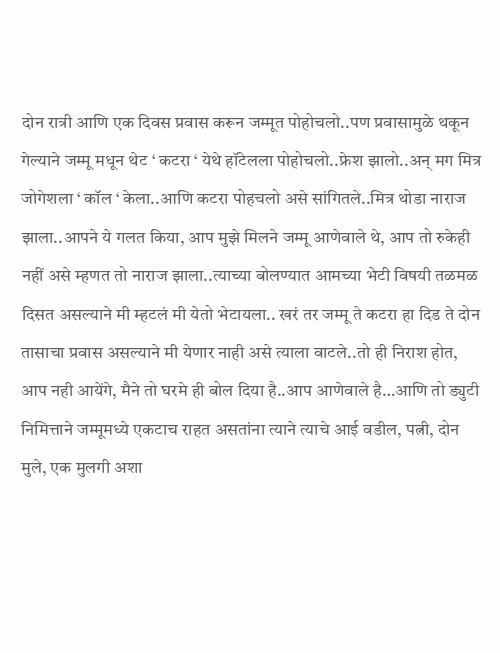दोन रात्री आणि एक दिवस प्रवास करून जम्मूत पोहोचलो..पण प्रवासामुळे थकून गेल्याने जम्मू मधून थेट ‘ कटरा ‘ येथे हॉटेलला पोहोचलो..फ्रेश झालो..अन् मग मित्र जोगेशला ‘ कॉल ‘ केला..आणि कटरा पोहचलो असे सांगितले..मित्र थोडा नाराज झाला..आपने ये गलत किया, आप मुझे मिलने जम्मू आणेवाले थे, आप तो रुकेही नहीं असे म्हणत तो नाराज झाला..त्याच्या बोलण्यात आमच्या भेटी विषयी तळमळ दिसत असल्याने मी म्हटलं मी येतो भेटायला.. खरं तर जम्मू ते कटरा हा दिड ते दोन तासाचा प्रवास असल्याने मी येणार नाही असे त्याला वाटले..तो ही निराश होत, आप नही आयेंगे, मैने तो घरमे ही बोल दिया है..आप आणेवाले है…आणि तो ड्युटी निमित्ताने जम्मूमध्ये एकटाच राहत असतांना त्याने त्याचे आई वडील, पत्नी, दोन मुले, एक मुलगी अशा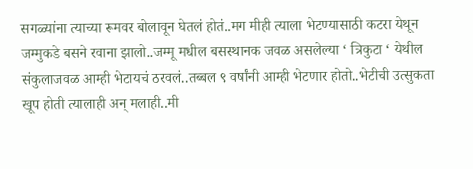सगळ्यांना त्याच्या रूमवर बोलावून घेतलं होतं..मग मीही त्याला भेटण्यासाठी कटरा येथून जम्मुकडे बसने रवाना झालो..जम्मू मधील बसस्थानक जवळ असलेल्या ‘ त्रिकुटा ‘ येथील संकुलाजवळ आम्ही भेटायचं ठरवलं..तब्बल ९ वर्षांनी आम्ही भेटणार होतो..भेटीची उत्सुकता खूप होती त्यालाही अन् मलाही..मी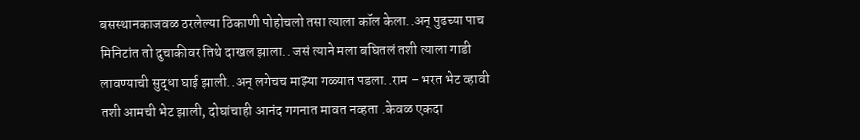बसस्थानकाजवळ ठरलेल्या ठिकाणी पोहोचलो तसा त्याला कॉल केला..अन् पुढच्या पाच मिनिटांत तो दुचाकीवर तिथे दाखल झाला.. जसं त्याने मला बघितलं तशी त्याला गाडी लावण्याची सुद्धा घाई झाली..अन् लगेचच माझ्या गळ्यात पडला..राम – भरत भेट व्हावी तशी आमची भेट झाली, दोघांचाही आनंद गगनात मावत नव्हता .केवळ एकदा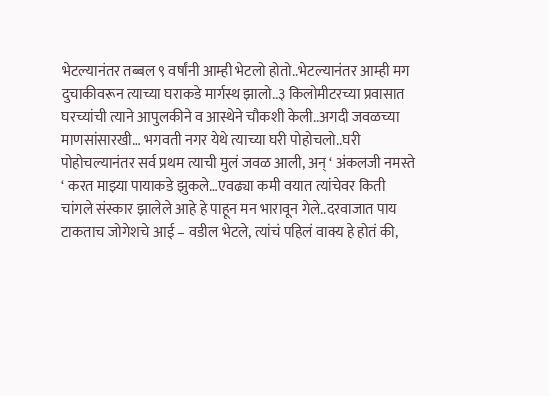भेटल्यानंतर तब्बल ९ वर्षांनी आम्ही भेटलो होतो..भेटल्यानंतर आम्ही मग दुचाकीवरून त्याच्या घराकडे मार्गस्थ झालो..३ किलोमीटरच्या प्रवासात घरच्यांची त्याने आपुलकीने व आस्थेने चौकशी केली..अगदी जवळच्या माणसांसारखी… भगवती नगर येथे त्याच्या घरी पोहोचलो..घरी पोहोचल्यानंतर सर्व प्रथम त्याची मुलं जवळ आली, अन् ‘ अंकलजी नमस्ते ‘ करत माझ्या पायाकडे झुकले…एवढ्या कमी वयात त्यांचेवर किती चांगले संस्कार झालेले आहे हे पाहून मन भारावून गेले..दरवाजात पाय टाकताच जोगेशचे आई – वडील भेटले, त्यांचं पहिलं वाक्य हे होतं की,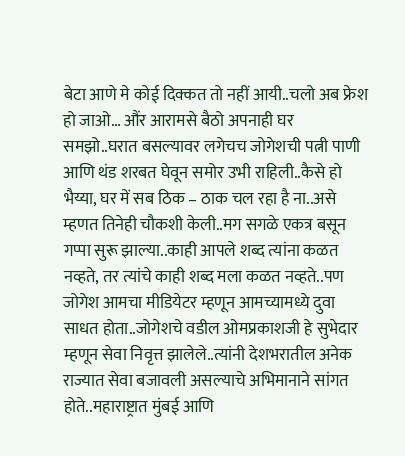बेटा आणे मे कोई दिक्कत तो नहीं आयी..चलो अब फ्रेश हो जाओ… औंर आरामसे बैठो अपनाही घर समझो..घरात बसल्यावर लगेचच जोगेशची पत्नी पाणी आणि थंड शरबत घेवून समोर उभी राहिली..कैसे हो भैय्या, घर में सब ठिक – ठाक चल रहा है ना..असे म्हणत तिनेही चौकशी केली..मग सगळे एकत्र बसून गप्पा सुरू झाल्या..काही आपले शब्द त्यांना कळत नव्हते, तर त्यांचे काही शब्द मला कळत नव्हते..पण जोगेश आमचा मीडियेटर म्हणून आमच्यामध्ये दुवा साधत होता..जोगेशचे वडील ओमप्रकाशजी हे सुभेदार म्हणून सेवा निवृत्त झालेले..त्यांनी देशभरातील अनेक राज्यात सेवा बजावली असल्याचे अभिमानाने सांगत होते..महाराष्ट्रात मुंबई आणि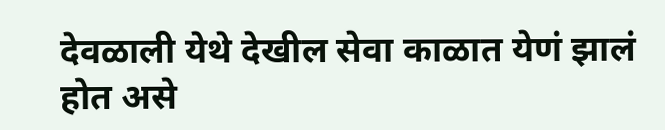देवळाली येथे देखील सेवा काळात येणं झालं होत असे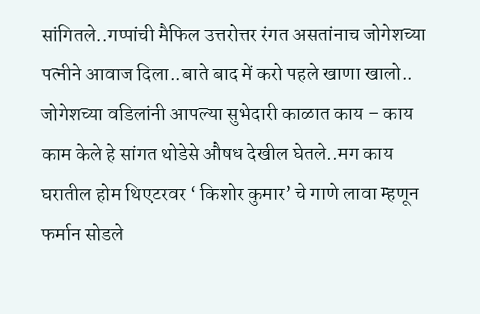सांगितले..गप्पांची मैफिल उत्तरोत्तर रंगत असतांनाच जोगेशच्या पत्नीने आवाज दिला..बाते बाद में करो पहले खाणा खालो.. जोगेशच्या वडिलांनी आपल्या सुभेदारी काळात काय – काय काम केले हे सांगत थोडेसे औषध देखील घेतले..मग काय घरातील होम थिएटरवर ‘ किशोर कुमार’ चे गाणे लावा म्हणून फर्मान सोडले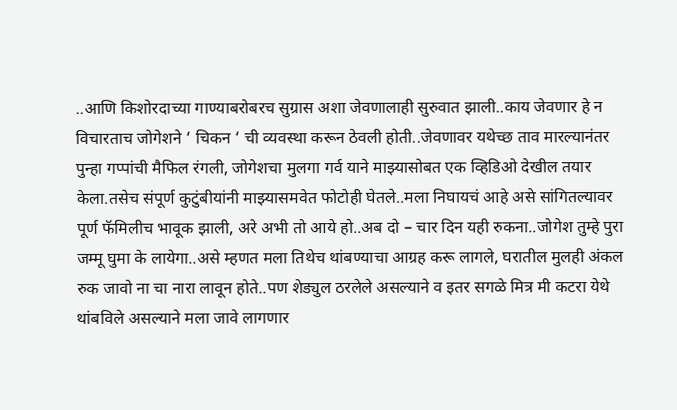..आणि किशोरदाच्या गाण्याबरोबरच सुग्रास अशा जेवणालाही सुरुवात झाली..काय जेवणार हे न विचारताच जोगेशने ‘ चिकन ‘ ची व्यवस्था करून ठेवली होती..जेवणावर यथेच्छ ताव मारल्यानंतर पुन्हा गप्पांची मैफिल रंगली, जोगेशचा मुलगा गर्व याने माझ्यासोबत एक व्हिडिओ देखील तयार केला.तसेच संपूर्ण कुटुंबीयांनी माझ्यासमवेत फोटोही घेतले..मला निघायचं आहे असे सांगितल्यावर पूर्ण फॅमिलीच भावूक झाली, अरे अभी तो आये हो..अब दो – चार दिन यही रुकना..जोगेश तुम्हे पुरा जम्मू घुमा के लायेगा..असे म्हणत मला तिथेच थांबण्याचा आग्रह करू लागले, घरातील मुलही अंकल रुक जावो ना चा नारा लावून होते..पण शेड्युल ठरलेले असल्याने व इतर सगळे मित्र मी कटरा येथे थांबविले असल्याने मला जावे लागणार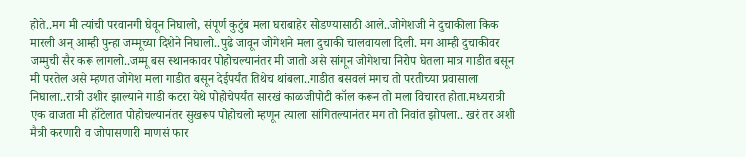होते..मग मी त्यांची परवानगी घेवून निघालो, संपूर्ण कुटुंब मला घराबाहेर सोडण्यासाठी आले..जोगेशजी ने दुचाकीला किक मारली अन् आम्ही पुन्हा जम्मूच्या दिशेने निघालो..पुढे जावून जोगेशने मला दुचाकी चालवायला दिली. मग आम्ही दुचाकीवर जम्मुची सैर करू लागलो..जम्मू बस स्थानकावर पोहोचल्यानंतर मी जातो असे सांगून जोगेशचा निरोप घेतला मात्र गाडीत बसून मी परतेल असे म्हणत जोगेश मला गाडीत बसून देईपर्यंत तिथेच थांबला..गाडीत बसवलं मगच तो परतीच्या प्रवासाला निघाला..रात्री उशीर झाल्याने गाडी कटरा येथे पोहोचेपर्यंत सारखं काळजीपोटी कॉल करून तो मला विचारत होता.मध्यरात्री एक वाजता मी हॉटेलात पोहोचल्यानंतर सुखरूप पोहोचलो म्हणून त्याला सांगितल्यानंतर मग तो निवांत झोपला.. खरं तर अशी मैत्री करणारी व जोपासणारी माणसं फार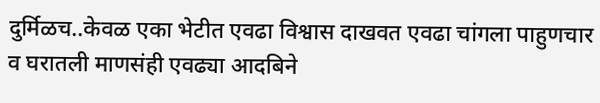दुर्मिळच..केवळ एका भेटीत एवढा विश्वास दाखवत एवढा चांगला पाहुणचार व घरातली माणसंही एवढ्या आदबिने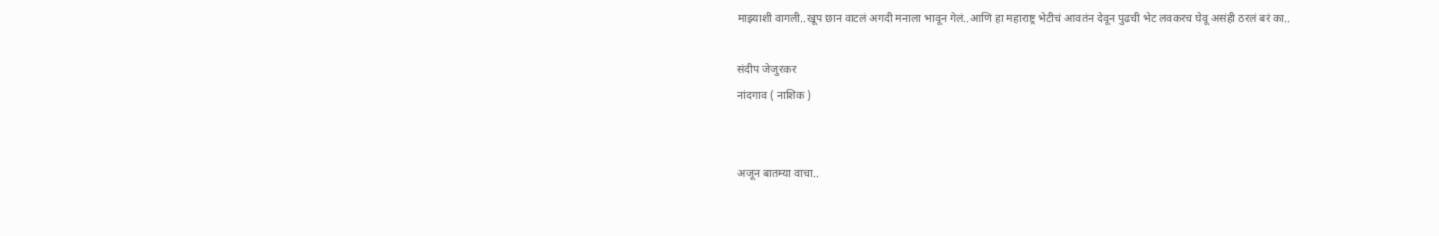माझ्याशी वागली..खूप छान वाटलं अगदी मनाला भावून गेलं..आणि हा महाराष्ट्र भेटीचं आवतंन देवून पुढची भेट लवकरच घेवू असंही ठरलं बरं का..

संदीप जेजुरकर
नांदगाव ( नाशिक )


अजून बातम्या वाचा..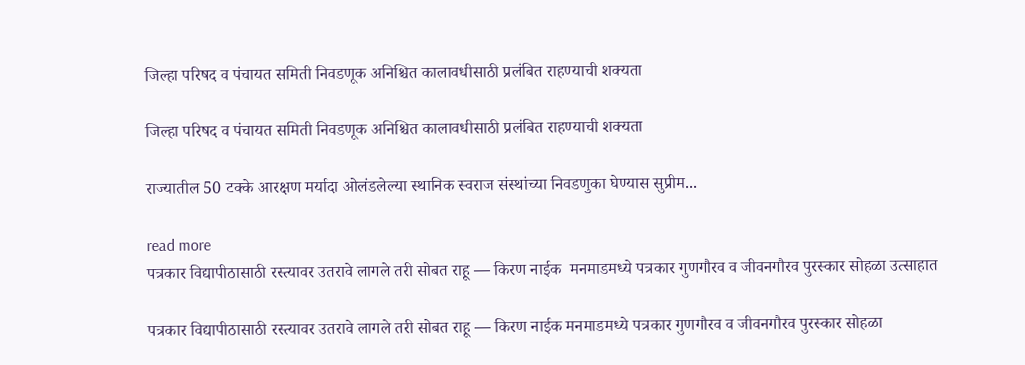जिल्हा परिषद व पंचायत समिती निवडणूक अनिश्चित कालावधीसाठी प्रलंबित राहण्याची शक्यता

जिल्हा परिषद व पंचायत समिती निवडणूक अनिश्चित कालावधीसाठी प्रलंबित राहण्याची शक्यता

राज्यातील 50 टक्के आरक्षण मर्यादा ओलंडलेल्या स्थानिक स्वराज संस्थांच्या निवडणुका घेण्यास सुप्रीम...

read more
पत्रकार विद्यापीठासाठी रस्त्यावर उतरावे लागले तरी सोबत राहू — किरण नाईक  मनमाडमध्ये पत्रकार गुणगौरव व जीवनगौरव पुरस्कार सोहळा उत्साहात

पत्रकार विद्यापीठासाठी रस्त्यावर उतरावे लागले तरी सोबत राहू — किरण नाईक मनमाडमध्ये पत्रकार गुणगौरव व जीवनगौरव पुरस्कार सोहळा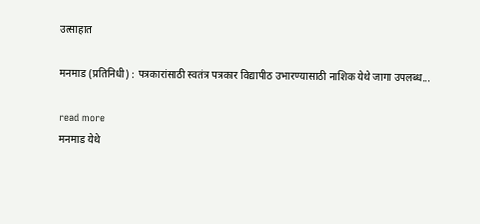उत्साहात

मनमाड (प्रतिनिधी) : पत्रकारांसाठी स्वतंत्र पत्रकार विद्यापीठ उभारण्यासाठी नाशिक येथे जागा उपलब्ध...

read more
मनमाड येथे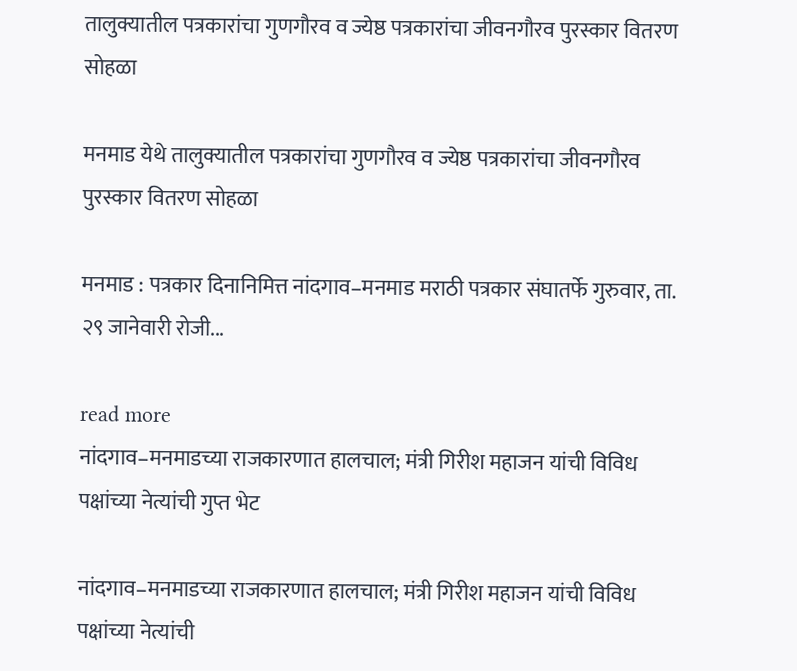तालुक्यातील पत्रकारांचा गुणगौरव व ज्येष्ठ पत्रकारांचा जीवनगौरव पुरस्कार वितरण सोहळा

मनमाड येथे तालुक्यातील पत्रकारांचा गुणगौरव व ज्येष्ठ पत्रकारांचा जीवनगौरव पुरस्कार वितरण सोहळा

मनमाड : पत्रकार दिनानिमित्त नांदगाव–मनमाड मराठी पत्रकार संघातर्फे गुरुवार, ता. २९ जानेवारी रोजी...

read more
नांदगाव–मनमाडच्या राजकारणात हालचाल; मंत्री गिरीश महाजन यांची विविध पक्षांच्या नेत्यांची गुप्त भेट

नांदगाव–मनमाडच्या राजकारणात हालचाल; मंत्री गिरीश महाजन यांची विविध पक्षांच्या नेत्यांची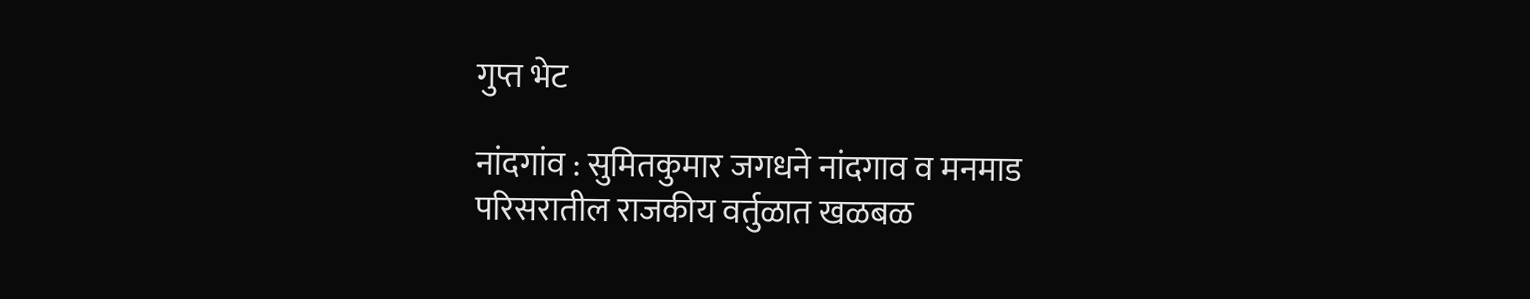गुप्त भेट

नांदगांव : सुमितकुमार जगधने नांदगाव व मनमाड परिसरातील राजकीय वर्तुळात खळबळ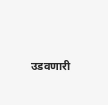उडवणारी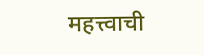महत्त्वाची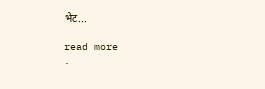भेट...

read more
.